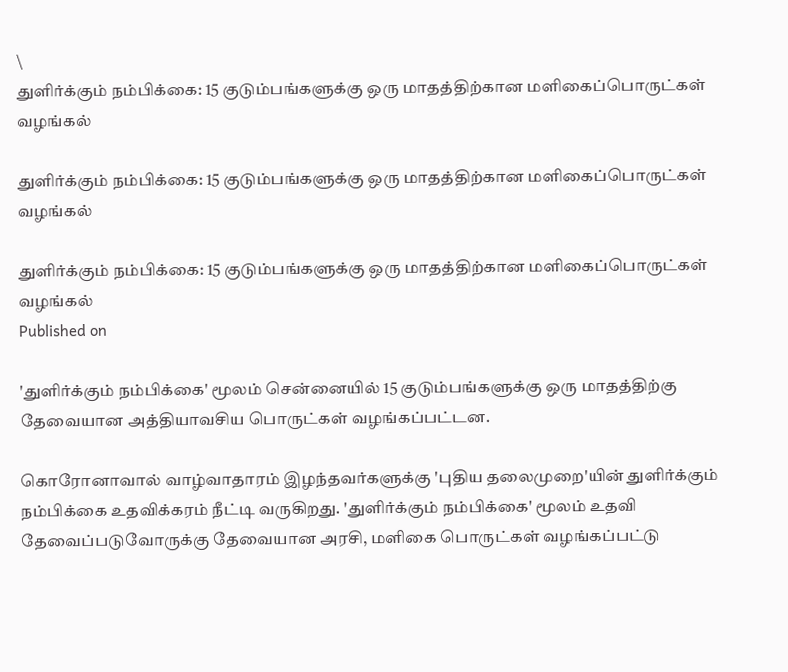\
துளிர்க்கும் நம்பிக்கை: 15 குடும்பங்களுக்கு ஒரு மாதத்திற்கான மளிகைப்பொருட்கள் வழங்கல்

துளிர்க்கும் நம்பிக்கை: 15 குடும்பங்களுக்கு ஒரு மாதத்திற்கான மளிகைப்பொருட்கள் வழங்கல்

துளிர்க்கும் நம்பிக்கை: 15 குடும்பங்களுக்கு ஒரு மாதத்திற்கான மளிகைப்பொருட்கள் வழங்கல்
Published on

'துளிர்க்கும் நம்பிக்கை' மூலம் சென்னையில் 15 குடும்பங்களுக்கு ஒரு மாதத்திற்கு தேவையான அத்தியாவசிய பொருட்கள் வழங்கப்பட்டன.

கொரோனாவால் வாழ்வாதாரம் இழந்தவர்களுக்கு 'புதிய தலைமுறை'யின் துளிர்க்கும் நம்பிக்கை உதவிக்கரம் நீட்டி வருகிறது. 'துளிர்க்கும் நம்பிக்கை' மூலம் உதவி தேவைப்படுவோருக்கு தேவையான அரசி, மளிகை பொருட்கள் வழங்கப்பட்டு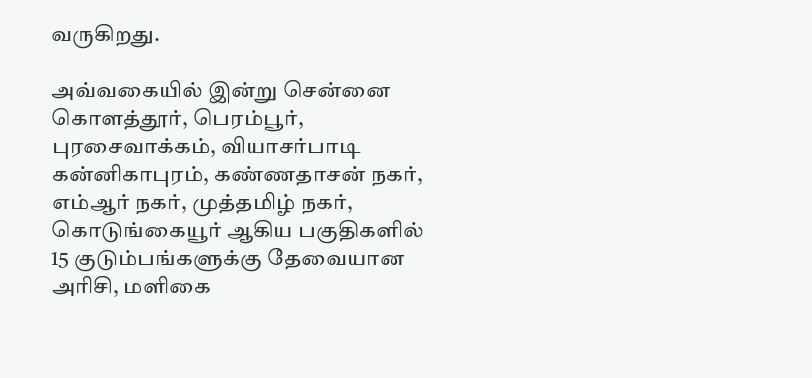வருகிறது.

அவ்வகையில் இன்று சென்னை கொளத்தூர், பெரம்பூர், புரசைவாக்கம், வியாசர்பாடி கன்னிகாபுரம், கண்ணதாசன் நகர், எம்ஆர் நகர், முத்தமிழ் நகர், கொடுங்கையூர் ஆகிய பகுதிகளில் 15 குடும்பங்களுக்கு தேவையான அரிசி, மளிகை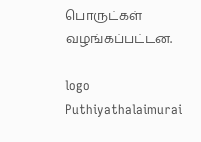பொருட்கள் வழங்கப்பட்டன.

logo
Puthiyathalaimurai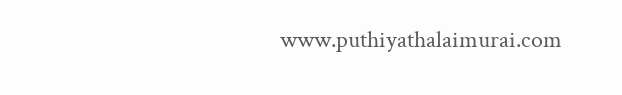www.puthiyathalaimurai.com